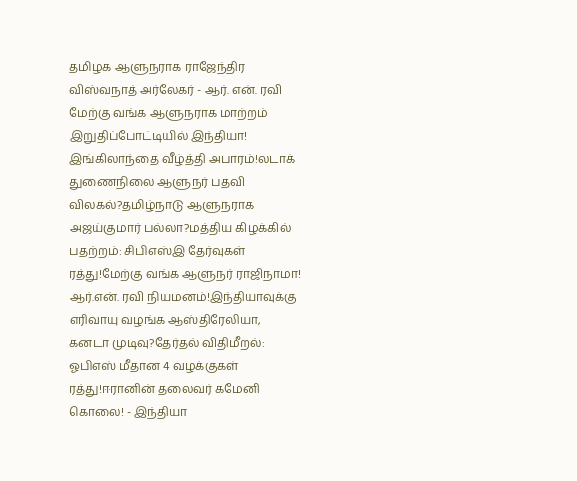தமிழக ஆளுநராக ராஜேந்திர விஸ்வநாத் அர்லேகர் - ஆர். என். ரவி மேற்கு வங்க ஆளுநராக மாற்றம் இறுதிப்போட்டியில் இந்தியா! இங்கிலாந்தை வீழ்த்தி அபாரம்!லடாக் துணைநிலை ஆளுநர் பதவி விலகல்?தமிழ்நாடு ஆளுநராக அஜய்குமார் பல்லா?மத்திய கிழக்கில் பதற்றம்: சிபிஎஸ்இ தேர்வுகள் ரத்து!மேற்கு வங்க ஆளுநர் ராஜிநாமா! ஆர்.என். ரவி நியமனம்!இந்தியாவுக்கு எரிவாயு வழங்க ஆஸ்திரேலியா, கனடா முடிவு?தேர்தல் விதிமீறல்: ஓபிஎஸ் மீதான 4 வழக்குகள் ரத்து!ஈரானின் தலைவர் கமேனி கொலை! - இந்தியா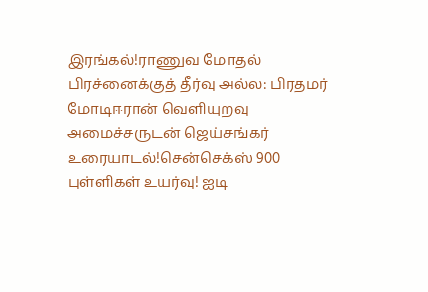இரங்கல்!ராணுவ மோதல் பிரச்னைக்குத் தீர்வு அல்ல: பிரதமர் மோடிஈரான் வெளியுறவு அமைச்சருடன் ஜெய்சங்கர் உரையாடல்!சென்செக்ஸ் 900 புள்ளிகள் உயர்வு! ஐடி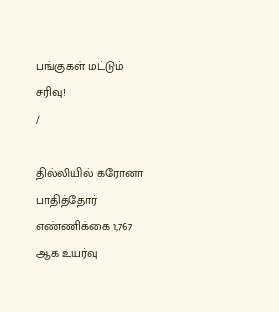பங்குகள் மட்டும் சரிவு!
/

தில்லியில் கரோனா பாதித்தோர் எண்ணிக்கை 1,767 ஆக உயர்வு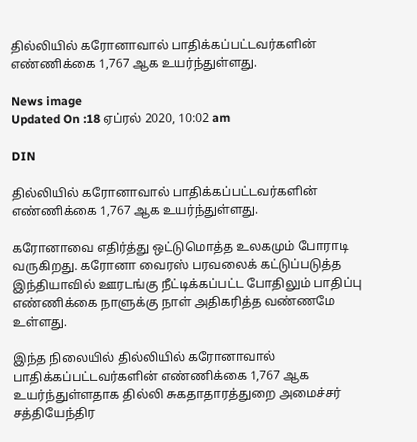தில்லியில் கரோனாவால் பாதிக்கப்பட்டவர்களின் எண்ணிக்கை 1,767 ஆக உயர்ந்துள்ளது.

News image
Updated On :18 ஏப்ரல் 2020, 10:02 am

DIN

தில்லியில் கரோனாவால் பாதிக்கப்பட்டவர்களின் எண்ணிக்கை 1,767 ஆக உயர்ந்துள்ளது.

கரோனாவை எதிர்த்து ஒட்டுமொத்த உலகமும் போராடி வருகிறது. கரோனா வைரஸ் பரவலைக் கட்டுப்படுத்த இந்தியாவில் ஊரடங்கு நீட்டிக்கப்பட்ட போதிலும் பாதிப்பு எண்ணிக்கை நாளுக்கு நாள் அதிகரித்த வண்ணமே உள்ளது.

இந்த நிலையில் தில்லியில் கரோனாவால் பாதிக்கப்பட்டவர்களின் எண்ணிக்கை 1,767 ஆக உயர்ந்துள்ளதாக தில்லி சுகதாதாரத்துறை அமைச்சர் சத்தியேந்திர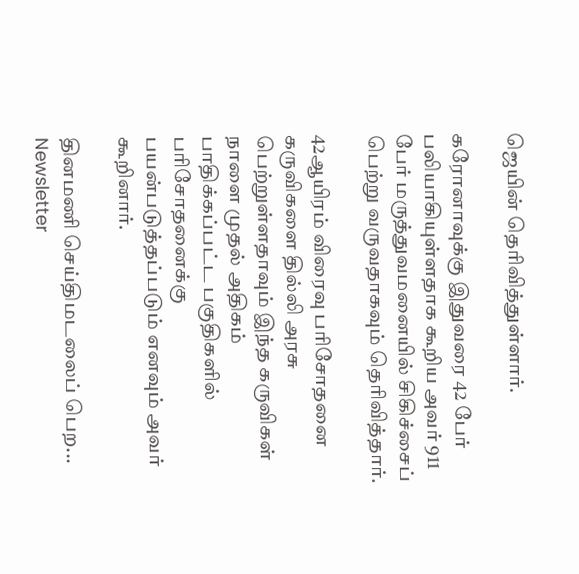ஜெயின் தெரிவித்துள்ளார்.

கரோனாவுக்கு இதுவரை 42 பேர் பலியாகியுள்ளதாக கூறிய அவர் 911 பேர் மருத்துவமனையில் சிகிச்சைப் பெற்று வருவதாகவும் தெரிவித்தார்.

42ஆயிரம் விரைவு பரிசோதனை கருவிகளை தில்லி அரசு பெற்றுள்ளதாவும் இந்த கருவிகள் நாளை முதல் அதிகம் பாதிக்கப்பட்ட பகுதிகளில் பரிசோதனைக்கு பயன்படுத்தப்படும் எனவும் அவர் கூறினார்.

தினமணி செய்திமடலைப் பெற... Newsletter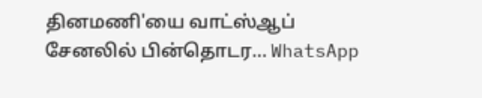தினமணி'யை வாட்ஸ்ஆப் சேனலில் பின்தொடர... WhatsApp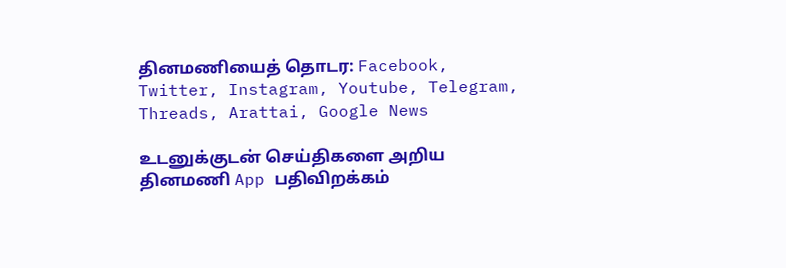தினமணியைத் தொடர: Facebook, Twitter, Instagram, Youtube, Telegram, Threads, Arattai, Google News

உடனுக்குடன் செய்திகளை அறிய தினமணி App பதிவிறக்கம்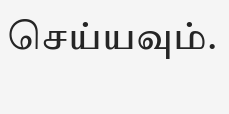செய்யவும்.